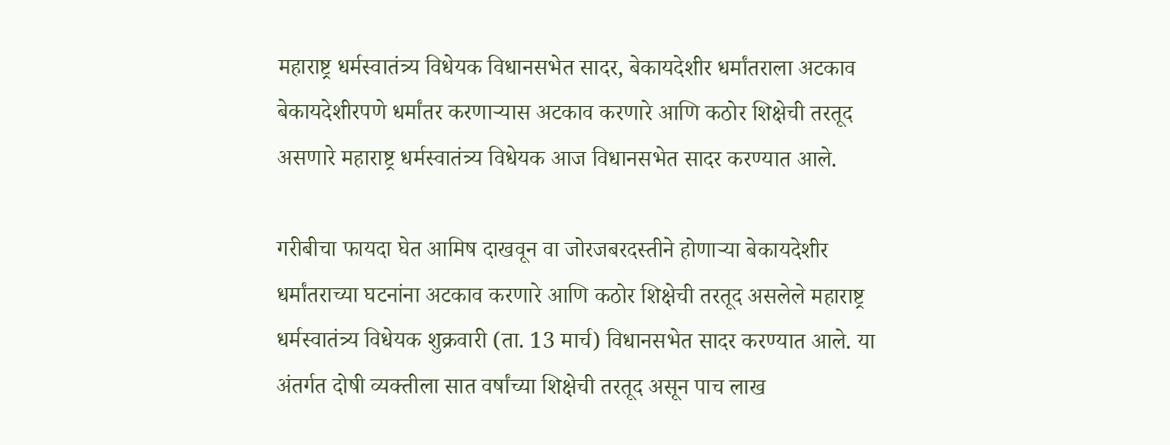महाराष्ट्र धर्मस्वातंत्र्य विधेयक विधानसभेत सादर, बेकायदेशीर धर्मांतराला अटकाव
बेकायदेशीरपणे धर्मांतर करणाऱ्यास अटकाव करणारे आणि कठोर शिक्षेची तरतूद असणारे महाराष्ट्र धर्मस्वातंत्र्य विधेयक आज विधानसभेत सादर करण्यात आले.

गरीबीचा फायदा घेत आमिष दाखवून वा जोरजबरदस्तीने होणाऱ्या बेकायदेशीर धर्मांतराच्या घटनांना अटकाव करणारे आणि कठोर शिक्षेची तरतूद असलेले महाराष्ट्र धर्मस्वातंत्र्य विधेयक शुक्रवारी (ता. 13 मार्च) विधानसभेत सादर करण्यात आले. या अंतर्गत दोषी व्यक्तीला सात वर्षांच्या शिक्षेची तरतूद असून पाच लाख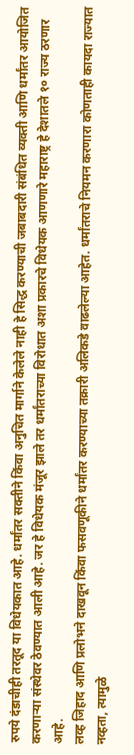रुपये दंडाचीही तरतूद या विधेयकात आहे. धर्मांतर सक्तीने किंवा अनुचित मार्गाने केलेले नाही हे सिद्ध करण्याची जबाबदारी संबंधित व्यक्ती आणि धर्मांतर आयोजित करणाऱ्या संस्थेवर ठेवण्यात आली आहे. जर हे विधेयक मंजूर झाले तर धर्मांतराच्या विरोधात अशा प्रकारचे विधेयक आणणारे महाराष्ट्र हे देशातले १० राज्य ठरणार आहे.
लव्ह जिहाद आणि प्रलोभने दाखवून किंवा फसवणूकीने धर्मांतर करण्याच्या तक्रारी अलिकडे वाढलेल्या आहेत. धर्मांतराचे नियमन करणारा कोणताही कायदा राज्यात नव्हता, त्यामुळे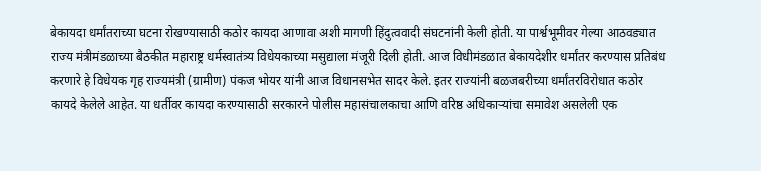बेकायदा धर्मांतराच्या घटना रोखण्यासाठी कठोर कायदा आणावा अशी मागणी हिंदुत्ववादी संघटनांनी केली होती. या पार्श्वभूमीवर गेल्या आठवड्यात राज्य मंत्रीमंडळाच्या बैठकीत महाराष्ट्र धर्मस्वातंत्र्य विधेयकाच्या मसुद्याला मंजूरी दिली होती. आज विधीमंडळात बेकायदेशीर धर्मांतर करण्यास प्रतिबंध करणारे हे विधेयक गृह राज्यमंत्री (ग्रामीण) पंकज भोयर यांनी आज विधानसभेत सादर केले. इतर राज्यांनी बळजबरीच्या धर्मांतरविरोधात कठोर कायदे केलेले आहेत. या धर्तीवर कायदा करण्यासाठी सरकारने पोलीस महासंचालकाचा आणि वरिष्ठ अधिकाऱ्यांचा समावेश असलेली एक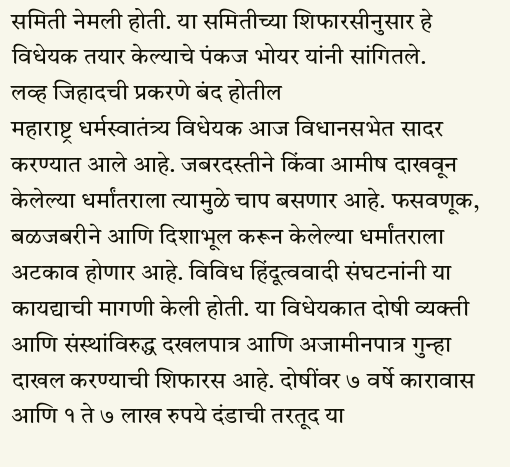समिती नेमली होती. या समितीच्या शिफारसीनुसार हे विधेयक तयार केल्याचे पंकज भोयर यांनी सांगितले.
लव्ह जिहादची प्रकरणे बंद होतील
महाराष्ट्र धर्मस्वातंत्र्य विधेयक आज विधानसभेत सादर करण्यात आले आहे. जबरदस्तीने किंवा आमीष दाखवून केलेल्या धर्मांतराला त्यामुळे चाप बसणार आहे. फसवणूक, बळजबरीने आणि दिशाभूल करून केलेल्या धर्मांतराला अटकाव होणार आहे. विविध हिंदूत्ववादी संघटनांनी या कायद्याची मागणी केली होती. या विधेयकात दोषी व्यक्ती आणि संस्थांविरुद्ध दखलपात्र आणि अजामीनपात्र गुन्हा दाखल करण्याची शिफारस आहे. दोषींवर ७ वर्षे कारावास आणि १ ते ७ लाख रुपये दंडाची तरतूद या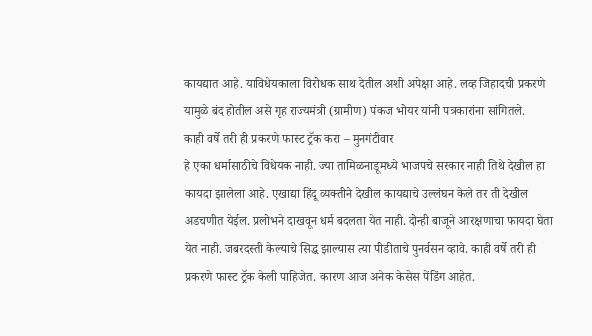कायद्यात आहे. याविधेयकाला विरोधक साथ देतील अशी अपेक्षा आहे. लव्ह जिहादची प्रकरणे यामुळे बंद होतील असे गृह राज्यमंत्री (ग्रामीण) पंकज भोयर यांनी पत्रकारांना सांगितले.
काही वर्षे तरी ही प्रकरणे फास्ट ट्रॅक करा – मुनगंटीवार
हे एका धर्मासाठीचे विधेयक नाही. ज्या तामिळनाडूमध्ये भाजपचे सरकार नाही तिथे देखील हा कायदा झालेला आहे. एखाद्या हिंदू व्यक्तीने देखील कायद्याचे उल्लंघन केले तर ती देखील अडचणीत येईल. प्रलोभने दाखवून धर्म बदलता येत नाही. दोन्ही बाजूने आरक्षणाचा फायदा घेता येत नाही. जबरदस्ती केल्याचे सिद्ध झाल्यास त्या पीडीताचे पुनर्वसन व्हावे. काही वर्षे तरी ही प्रकरणे फास्ट ट्रॅक केली पाहिजेत. कारण आज अनेक केसेस पेंडिंग आहेत.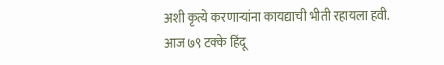अशी कृत्ये करणाऱ्यांना कायद्याची भीती रहायला हवी. आज ७९ टक्के हिंदू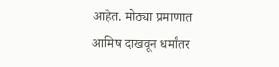आहेत. मोठ्या प्रमाणात आमिष दाखवून धर्मांतर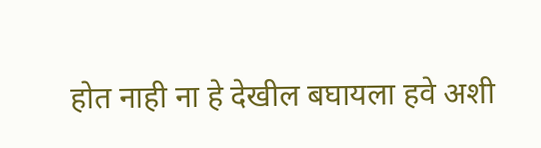होत नाही ना हे देखील बघायला हवे अशी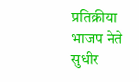प्रतिक्रीया भाजप नेते सुधीर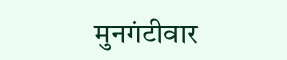मुनगंटीवार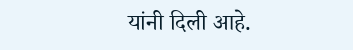यांनी दिली आहे.